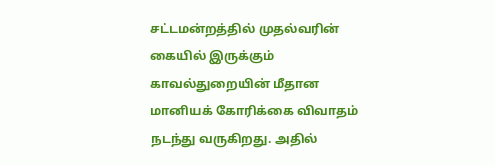சட்டமன்றத்தில் முதல்வரின் கையில் இருக்கும் காவல்துறையின் மீதான மானியக் கோரிக்கை விவாதம் நடந்து வருகிறது. அதில்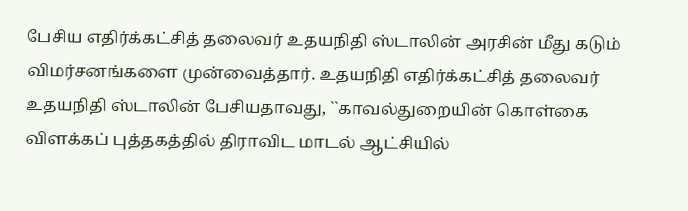பேசிய எதிர்க்கட்சித் தலைவர் உதயநிதி ஸ்டாலின் அரசின் மீது கடும் விமர்சனங்களை முன்வைத்தார். உதயநிதி எதிர்க்கட்சித் தலைவர் உதயநிதி ஸ்டாலின் பேசியதாவது, ``காவல்துறையின் கொள்கை விளக்கப் புத்தகத்தில் திராவிட மாடல் ஆட்சியில்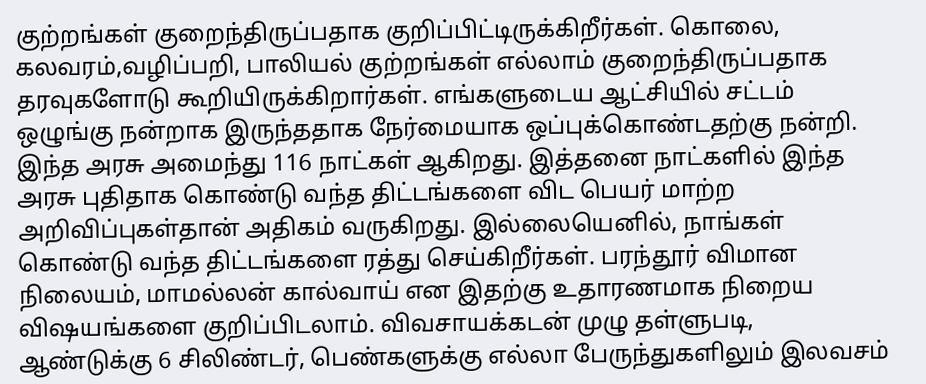குற்றங்கள் குறைந்திருப்பதாக குறிப்பிட்டிருக்கிறீர்கள். கொலை, கலவரம்,வழிப்பறி, பாலியல் குற்றங்கள் எல்லாம் குறைந்திருப்பதாக தரவுகளோடு கூறியிருக்கிறார்கள். எங்களுடைய ஆட்சியில் சட்டம் ஒழுங்கு நன்றாக இருந்ததாக நேர்மையாக ஒப்புக்கொண்டதற்கு நன்றி. இந்த அரசு அமைந்து 116 நாட்கள் ஆகிறது. இத்தனை நாட்களில் இந்த அரசு புதிதாக கொண்டு வந்த திட்டங்களை விட பெயர் மாற்ற அறிவிப்புகள்தான் அதிகம் வருகிறது. இல்லையெனில், நாங்கள் கொண்டு வந்த திட்டங்களை ரத்து செய்கிறீர்கள். பரந்தூர் விமான நிலையம், மாமல்லன் கால்வாய் என இதற்கு உதாரணமாக நிறைய விஷயங்களை குறிப்பிடலாம். விவசாயக்கடன் முழு தள்ளுபடி, ஆண்டுக்கு 6 சிலிண்டர், பெண்களுக்கு எல்லா பேருந்துகளிலும் இலவசம்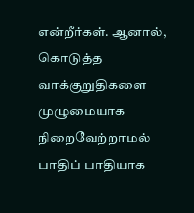என்றீர்கள். ஆனால், கொடுத்த வாக்குறுதிகளை முழுமையாக நிறைவேற்றாமல் பாதிப் பாதியாக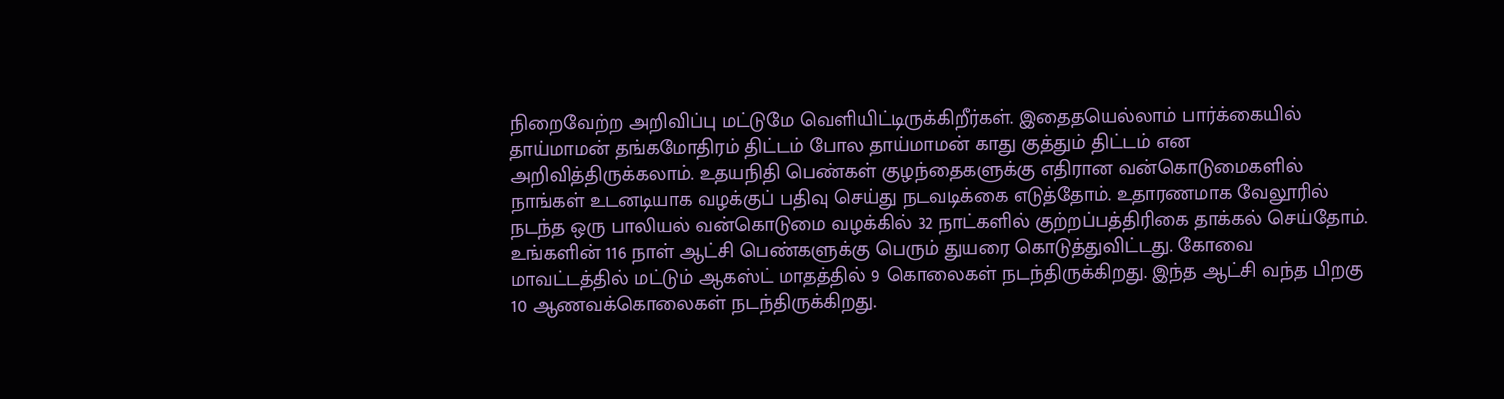நிறைவேற்ற அறிவிப்பு மட்டுமே வெளியிட்டிருக்கிறீர்கள். இதைதயெல்லாம் பார்க்கையில் தாய்மாமன் தங்கமோதிரம் திட்டம் போல தாய்மாமன் காது குத்தும் திட்டம் என அறிவித்திருக்கலாம். உதயநிதி பெண்கள் குழந்தைகளுக்கு எதிரான வன்கொடுமைகளில் நாங்கள் உடனடியாக வழக்குப் பதிவு செய்து நடவடிக்கை எடுத்தோம். உதாரணமாக வேலூரில் நடந்த ஒரு பாலியல் வன்கொடுமை வழக்கில் 32 நாட்களில் குற்றப்பத்திரிகை தாக்கல் செய்தோம். உங்களின் 116 நாள் ஆட்சி பெண்களுக்கு பெரும் துயரை கொடுத்துவிட்டது. கோவை மாவட்டத்தில் மட்டும் ஆகஸ்ட் மாதத்தில் 9 கொலைகள் நடந்திருக்கிறது. இந்த ஆட்சி வந்த பிறகு 10 ஆணவக்கொலைகள் நடந்திருக்கிறது.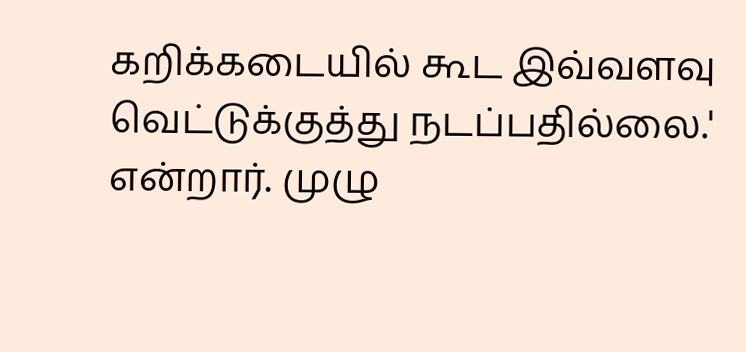கறிக்கடையில் கூட இவ்வளவு வெட்டுக்குத்து நடப்பதில்லை.' என்றார். முழு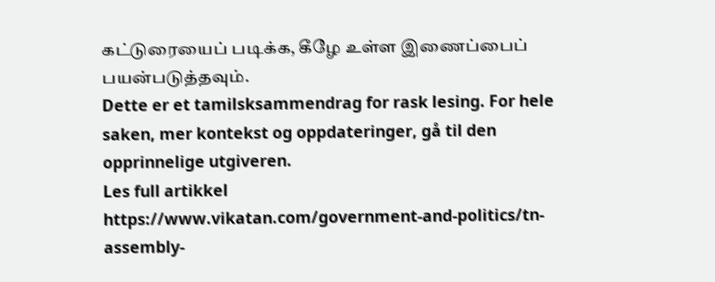கட்டுரையைப் படிக்க, கீழே உள்ள இணைப்பைப் பயன்படுத்தவும்.
Dette er et tamilsksammendrag for rask lesing. For hele saken, mer kontekst og oppdateringer, gå til den opprinnelige utgiveren.
Les full artikkel
https://www.vikatan.com/government-and-politics/tn-assembly-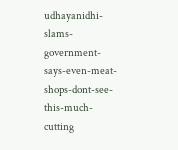udhayanidhi-slams-government-says-even-meat-shops-dont-see-this-much-cutting